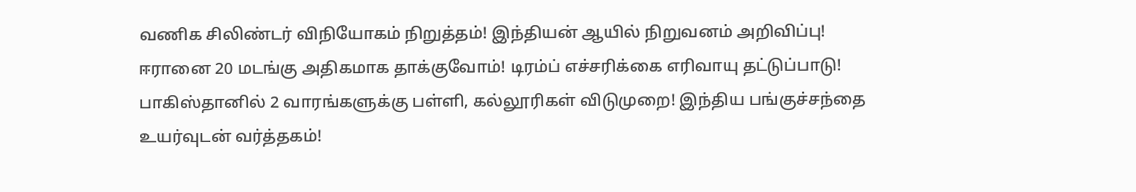வணிக சிலிண்டர் விநியோகம் நிறுத்தம்! இந்தியன் ஆயில் நிறுவனம் அறிவிப்பு! ஈரானை 20 மடங்கு அதிகமாக தாக்குவோம்! டிரம்ப் எச்சரிக்கை எரிவாயு தட்டுப்பாடு! பாகிஸ்தானில் 2 வாரங்களுக்கு பள்ளி, கல்லூரிகள் விடுமுறை! இந்திய பங்குச்சந்தை உயர்வுடன் வர்த்தகம்!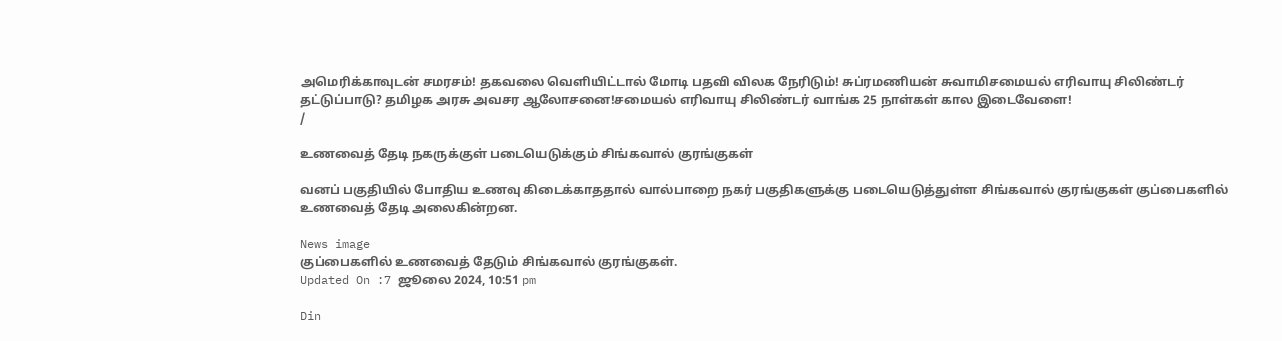அமெரிக்காவுடன் சமரசம்! தகவலை வெளியிட்டால் மோடி பதவி விலக நேரிடும்! சுப்ரமணியன் சுவாமிசமையல் எரிவாயு சிலிண்டர் தட்டுப்பாடு? தமிழக அரசு அவசர ஆலோசனை!சமையல் எரிவாயு சிலிண்டர் வாங்க 25 நாள்கள் கால இடைவேளை!
/

உணவைத் தேடி நகருக்குள் படையெடுக்கும் சிங்கவால் குரங்குகள்

வனப் பகுதியில் போதிய உணவு கிடைக்காததால் வால்பாறை நகர் பகுதிகளுக்கு படையெடுத்துள்ள சிங்கவால் குரங்குகள் குப்பைகளில் உணவைத் தேடி அலைகின்றன.

News image
குப்பைகளில் உணவைத் தேடும் சிங்கவால் குரங்குகள்.
Updated On :7 ஜூலை 2024, 10:51 pm

Din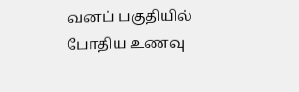வனப் பகுதியில் போதிய உணவு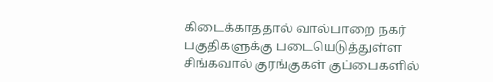கிடைக்காததால் வால்பாறை நகர் பகுதிகளுக்கு படையெடுத்துள்ள சிங்கவால் குரங்குகள் குப்பைகளில்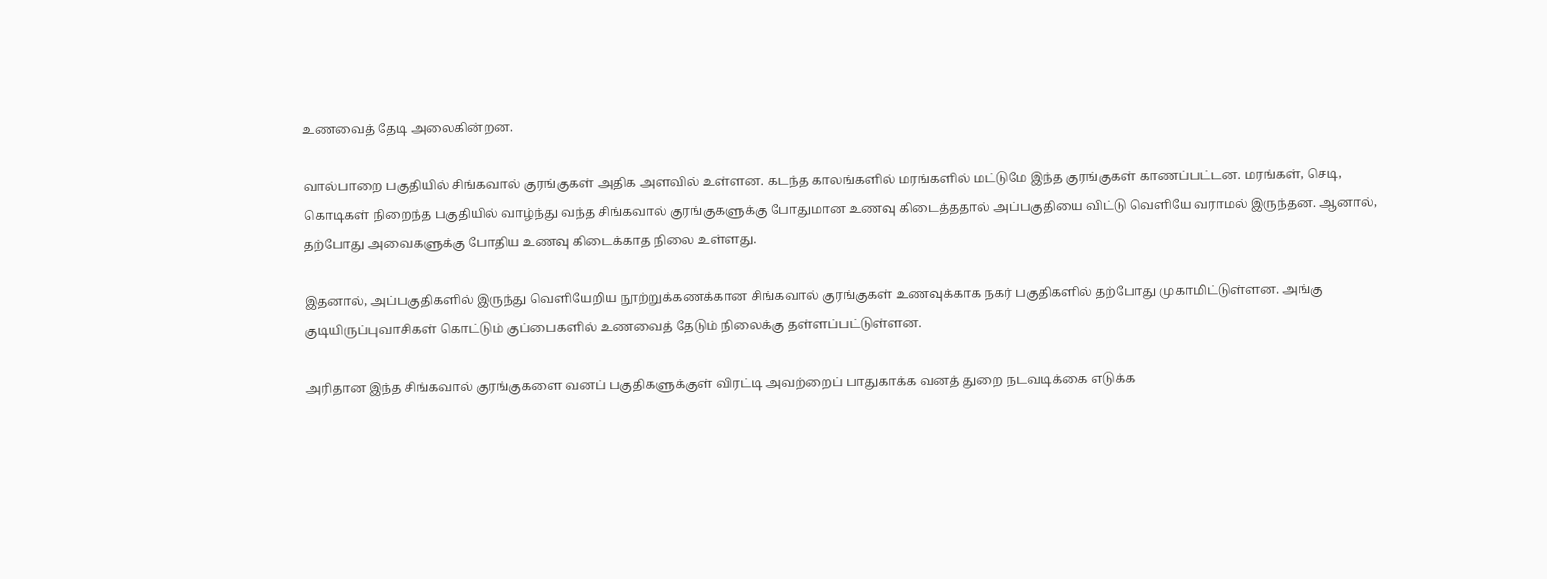உணவைத் தேடி அலைகின்றன.

வால்பாறை பகுதியில் சிங்கவால் குரங்குகள் அதிக அளவில் உள்ளன. கடந்த காலங்களில் மரங்களில் மட்டுமே இந்த குரங்குகள் காணப்பட்டன. மரங்கள், செடி, கொடிகள் நிறைந்த பகுதியில் வாழ்ந்து வந்த சிங்கவால் குரங்குகளுக்கு போதுமான உணவு கிடைத்ததால் அப்பகுதியை விட்டு வெளியே வராமல் இருந்தன. ஆனால், தற்போது அவைகளுக்கு போதிய உணவு கிடைக்காத நிலை உள்ளது.

இதனால், அப்பகுதிகளில் இருந்து வெளியேறிய நூற்றுக்கணக்கான சிங்கவால் குரங்குகள் உணவுக்காக நகர் பகுதிகளில் தற்போது முகாமிட்டுள்ளன. அங்கு குடியிருப்புவாசிகள் கொட்டும் குப்பைகளில் உணவைத் தேடும் நிலைக்கு தள்ளப்பட்டுள்ளன.

அரிதான இந்த சிங்கவால் குரங்குகளை வனப் பகுதிகளுக்குள் விரட்டி அவற்றைப் பாதுகாக்க வனத் துறை நடவடிக்கை எடுக்க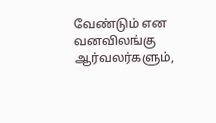வேண்டும் என வனவிலங்கு ஆர்வலர்களும்,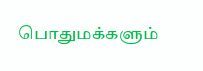பொதுமக்களும்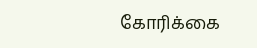கோரிக்கை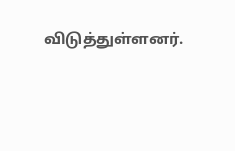விடுத்துள்ளனர்.